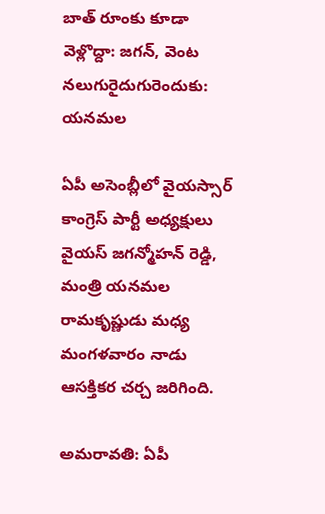బాత్ రూంకు కూడా వెళ్లొద్దా: జగన్, వెంట నలుగురైదుగురెందుకు: యనమల

ఏపీ అసెంబ్లీలో వైయస్సార్ కాంగ్రెస్ పార్టీ అధ్యక్షులు వైయస్ జగన్మోహన్ రెడ్డి, మంత్రి యనమల రామకృష్ణుడు మధ్య మంగళవారం నాడు ఆసక్తికర చర్చ జరిగింది.

అమరావతి: ఏపీ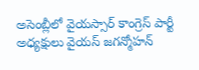అసెంబ్లీలో వైయస్సార్ కాంగ్రెస్ పార్టీ అధ్యక్షులు వైయస్ జగన్మోహన్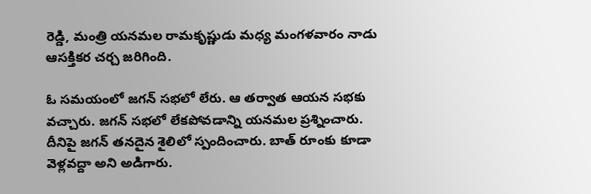రెడ్డి, మంత్రి యనమల రామకృష్ణుడు మధ్య మంగళవారం నాడు ఆసక్తికర చర్చ జరిగింది.

ఓ సమయంలో జగన్ సభలో లేరు. ఆ తర్వాత ఆయన సభకు వచ్చారు. జగన్ సభలో లేకపోవడాన్ని యనమల ప్రశ్నించారు. దీనిపై జగన్ తనదైన శైలిలో స్పందించారు. బాత్ రూంకు కూడా వెళ్లవద్దా అని అడిగారు.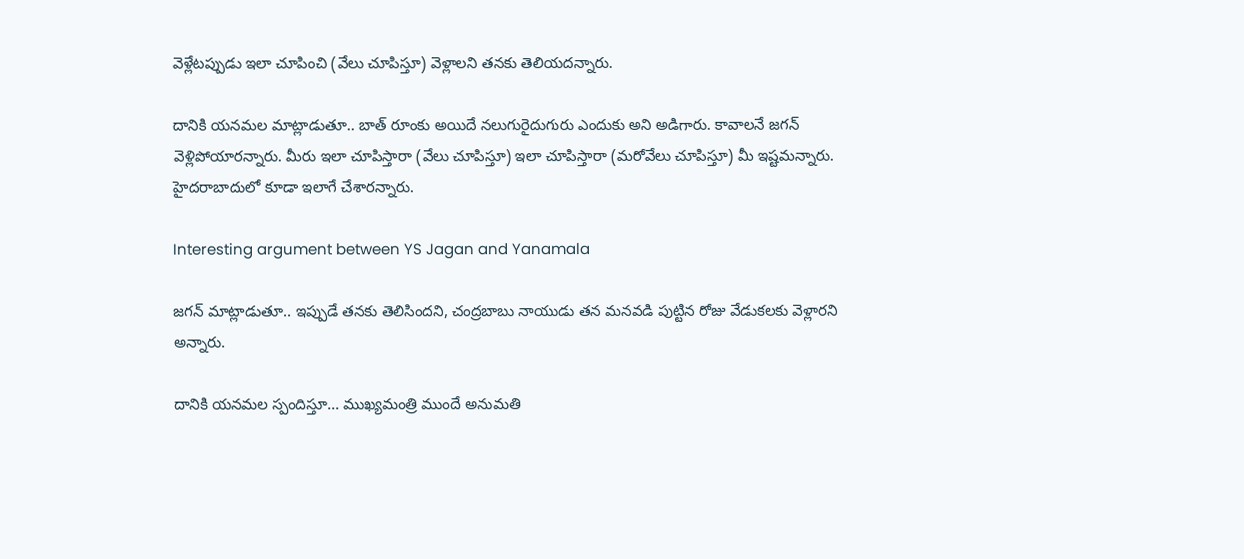వెళ్లేటప్పుడు ఇలా చూపించి (వేలు చూపిస్తూ) వెళ్లాలని తనకు తెలియదన్నారు.

దానికి యనమల మాట్లాడుతూ.. బాత్ రూంకు అయిదే నలుగురైదుగురు ఎందుకు అని అడిగారు. కావాలనే జగన్ వెళ్లిపోయారన్నారు. మీరు ఇలా చూపిస్తారా (వేలు చూపిస్తూ) ఇలా చూపిస్తారా (మరోవేలు చూపిస్తూ) మీ ఇష్టమన్నారు. హైదరాబాదులో కూడా ఇలాగే చేశారన్నారు.

Interesting argument between YS Jagan and Yanamala

జగన్ మాట్లాడుతూ.. ఇప్పుడే తనకు తెలిసిందని, చంద్రబాబు నాయుడు తన మనవడి పుట్టిన రోజు వేడుకలకు వెళ్లారని అన్నారు.

దానికి యనమల స్పందిస్తూ... ముఖ్యమంత్రి ముందే అనుమతి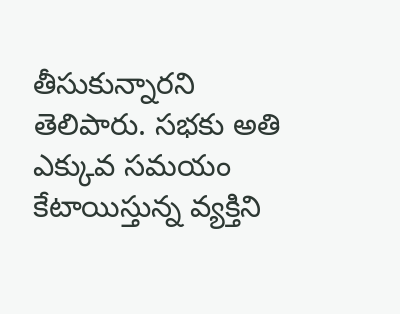తీసుకున్నారని తెలిపారు. సభకు అతి ఎక్కువ సమయం కేటాయిస్తున్న వ్యక్తిని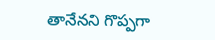తానేనని గొప్పగా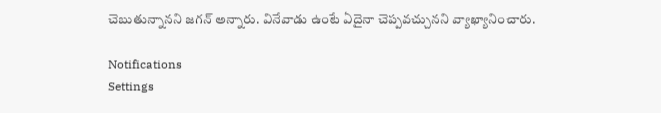చెబుతున్నానని జగన్ అన్నారు. వినేవాడు ఉంటే ఏదైనా చెప్పవచ్చునని వ్యాఖ్యానించారు.

Notifications
Settings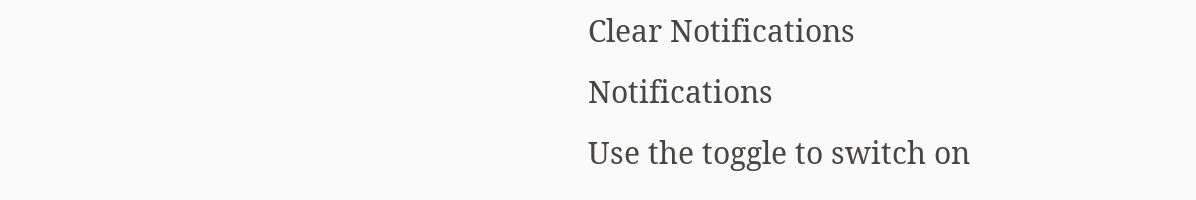Clear Notifications
Notifications
Use the toggle to switch on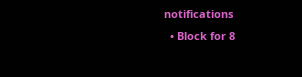notifications
  • Block for 8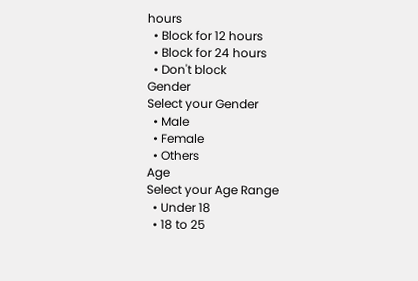hours
  • Block for 12 hours
  • Block for 24 hours
  • Don't block
Gender
Select your Gender
  • Male
  • Female
  • Others
Age
Select your Age Range
  • Under 18
  • 18 to 25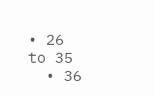• 26 to 35
  • 36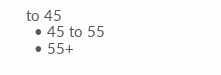to 45
  • 45 to 55
  • 55+